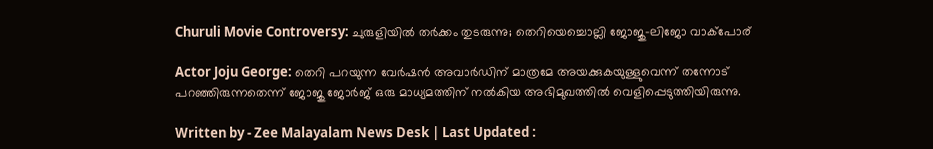Churuli Movie Controversy: ചുരുളിയിൽ തർക്കം തുടരുന്നു; തെറിയെച്ചൊല്ലി ജോജു-ലിജോ വാക്പോര്

Actor Joju George: തെറി പറയുന്ന വേര്‍ഷന്‍ അവാര്‍ഡിന് മാത്രമേ അയക്കുകയുള്ളുവെന്ന് തന്നോട് പറഞ്ഞിരുന്നതെന്ന് ജോജു ജോർജ് ഒരു മാധ്യമത്തിന് നൽകിയ അഭിമുഖത്തിൽ വെളിപ്പെടുത്തിയിരുന്നു.

Written by - Zee Malayalam News Desk | Last Updated :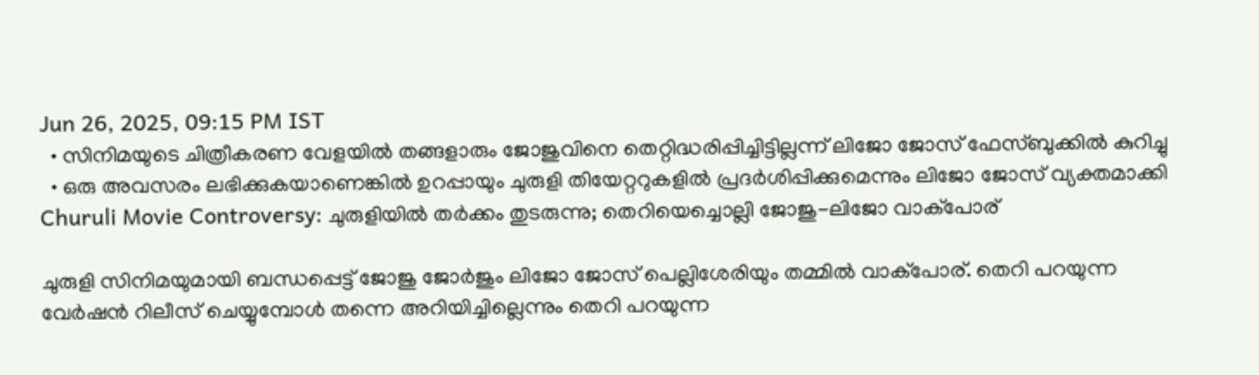Jun 26, 2025, 09:15 PM IST
  • സിനിമയുടെ ചിത്രീകരണ വേളയിൽ തങ്ങളാരും ജോജുവിനെ തെറ്റിദ്ധരിപ്പിച്ചിട്ടില്ലന്ന് ലിജോ ജോസ് ഫേസ്ബുക്കിൽ കുറിച്ചു
  • ഒരു അവസരം ലഭിക്കുകയാണെങ്കിൽ ഉറപ്പായും ചുരുളി തിയേറ്ററുകളിൽ പ്രദർശിപ്പിക്കുമെന്നും ലിജോ ജോസ് വ്യക്തമാക്കി
Churuli Movie Controversy: ചുരുളിയിൽ തർക്കം തുടരുന്നു; തെറിയെച്ചൊല്ലി ജോജു-ലിജോ വാക്പോര്

ചുരുളി സിനിമയുമായി ബന്ധപ്പെട്ട് ജോജു ജോർജും ലിജോ ജോസ് പെല്ലിശേരിയും തമ്മിൽ വാക്പോര്. തെറി പറയുന്ന വേർഷന്‍ റിലീസ് ചെയ്യുമ്പോള്‍ തന്നെ അറിയിച്ചില്ലെന്നും തെറി പറയുന്ന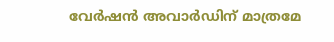വേര്‍ഷന്‍ അവാര്‍ഡിന് മാത്രമേ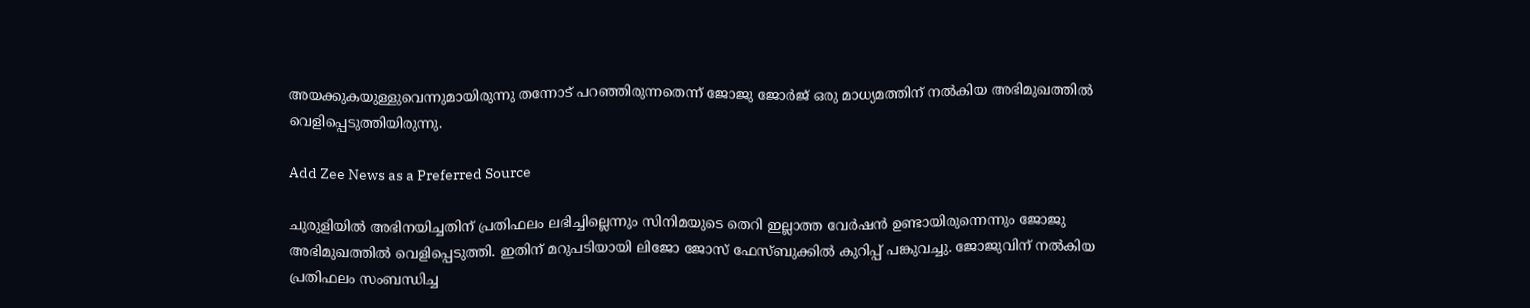അയക്കുകയുള്ളുവെന്നുമായിരുന്നു തന്നോട് പറഞ്ഞിരുന്നതെന്ന് ജോജു ജോർജ് ഒരു മാധ്യമത്തിന് നൽകിയ അഭിമുഖത്തിൽ വെളിപ്പെടുത്തിയിരുന്നു.

Add Zee News as a Preferred Source

ചുരുളിയിൽ അഭിനയിച്ചതിന് പ്രതിഫലം ലഭിച്ചില്ലെന്നും സിനിമയുടെ തെറി ഇല്ലാത്ത വേർഷൻ ഉണ്ടായിരുന്നെന്നും ജോജു അഭിമുഖത്തിൽ വെളിപ്പെടുത്തി. ഇതിന് മറുപടിയായി ലിജോ ജോസ് ഫേസ്ബുക്കിൽ കുറിപ്പ് പങ്കുവച്ചു. ജോജുവിന് നൽകിയ പ്രതിഫലം സംബന്ധിച്ച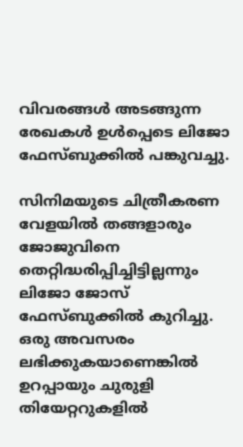വിവരങ്ങൾ അടങ്ങുന്ന രേഖകൾ ഉൾപ്പെടെ ലിജോ ഫേസ്ബുക്കിൽ പങ്കുവച്ചു.

സിനിമയുടെ ചിത്രീകരണ വേളയിൽ തങ്ങളാരും ജോജുവിനെ തെറ്റിദ്ധരിപ്പിച്ചിട്ടില്ലന്നും ലിജോ ജോസ് ഫേസ്ബുക്കിൽ കുറിച്ചു. ഒരു അവസരം ലഭിക്കുകയാണെങ്കിൽ ഉറപ്പായും ചുരുളി തിയേറ്ററുകളിൽ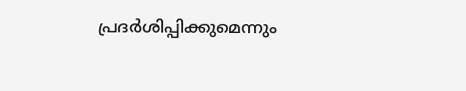പ്രദർശിപ്പിക്കുമെന്നും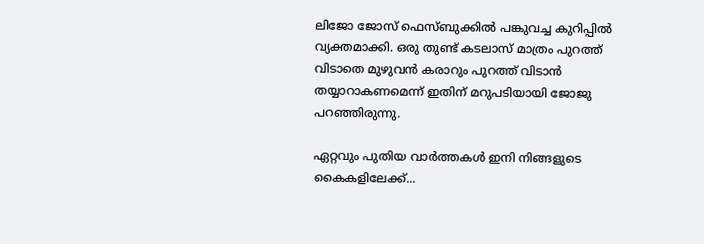ലിജോ ജോസ് ഫെസ്ബുക്കിൽ പങ്കുവച്ച കുറിപ്പിൽ വ്യക്തമാക്കി. ഒരു തുണ്ട് കടലാസ് മാത്രം പുറത്ത് വിടാതെ മുഴുവൻ കരാറും പുറത്ത് വിടാൻ തയ്യാറാകണമെന്ന് ഇതിന് മറുപടിയായി ജോജു പറഞ്ഞിരുന്നു.

ഏറ്റവും പുതിയ വാർത്തകൾ ഇനി നിങ്ങളുടെ കൈകളിലേക്ക്...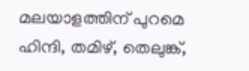മലയാളത്തിന് പുറമെ ഹിന്ദി, തമിഴ്, തെലുങ്ക്,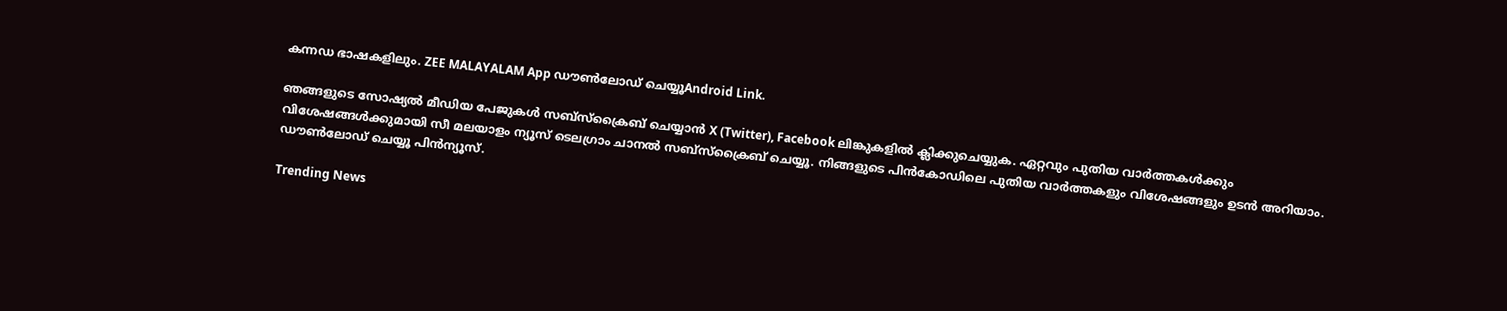കന്നഡ ഭാഷകളിലും. ZEE MALAYALAM App ഡൗൺലോഡ് ചെയ്യൂAndroid Link.

ഞങ്ങളുടെ സോഷ്യൽ മീഡിയ പേജുകൾ സബ്‌സ്‌ക്രൈബ് ചെയ്യാൻ X (Twitter), Facebook ലിങ്കുകളിൽ ക്ലിക്കുചെയ്യുക. ഏറ്റവും പുതിയ വാര്‍ത്തകൾക്കും വിശേഷങ്ങൾക്കുമായി സീ മലയാളം ന്യൂസ് ടെലഗ്രാം ചാനല്‍ സബ്‌സ്‌ക്രൈബ് ചെയ്യൂ. നിങ്ങളുടെ പിൻകോഡിലെ പുതിയ വാർത്തകളും വിശേഷങ്ങളും ഉടൻ അറിയാം. ഡൗൺലോഡ് ചെയ്യൂ പിൻന്യൂസ്.

Trending News